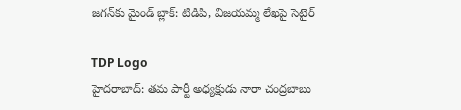జగన్‌కు మైండ్ బ్లాక్: టిడిపి, విజయమ్మ లేఖపై సెటైర్

TDP Logo
హైదరాబాద్: తమ పార్టీ అధ్యక్షుడు నారా చంద్రబాబు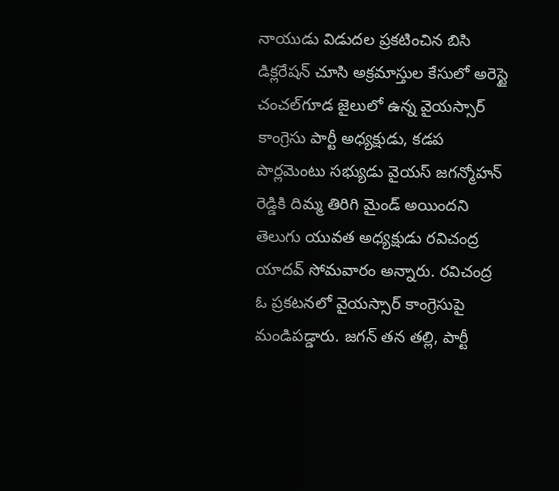నాయుడు విడుదల ప్రకటించిన బిసి డిక్లరేషన్ చూసి అక్రమాస్తుల కేసులో అరెస్టై చంచల్‌గూడ జైలులో ఉన్న వైయస్సార్ కాంగ్రెసు పార్టీ అధ్యక్షుడు, కడప పార్లమెంటు సభ్యుడు వైయస్ జగన్మోహన్ రెడ్డికి దిమ్మ తిరిగి మైండ్ అయిందని తెలుగు యువత అధ్యక్షుడు రవిచంద్ర యాదవ్ సోమవారం అన్నారు. రవిచంద్ర ఓ ప్రకటనలో వైయస్సార్ కాంగ్రెసుపై మండిపడ్డారు. జగన్ తన తల్లి, పార్టీ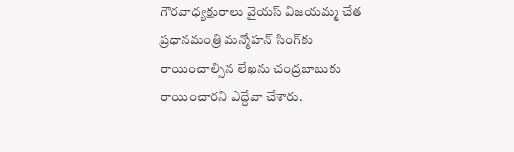గౌరవాధ్యక్షురాలు వైయస్ విజయమ్మ చేత ప్రధానమంత్రి మన్మోహన్ సింగ్‌కు రాయించాల్సిన లేఖను చంద్రబాబుకు రాయించారని ఎద్దేవా చేశారు.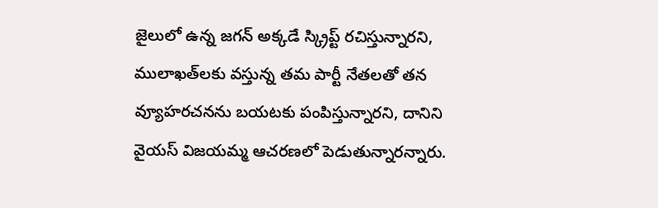జైలులో ఉన్న జగన్ అక్కడే స్క్రిప్ట్ రచిస్తున్నారని, ములాఖత్‌లకు వస్తున్న తమ పార్టీ నేతలతో తన వ్యూహరచనను బయటకు పంపిస్తున్నారని, దానిని వైయస్ విజయమ్మ ఆచరణలో పెడుతున్నారన్నారు.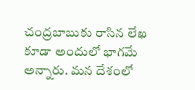చంద్రబాబుకు రాసిన లేఖ కూడా అందులో భాగమే అన్నారు. మన దేశంలో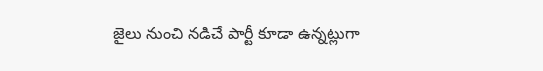జైలు నుంచి నడిచే పార్టీ కూడా ఉన్నట్లుగా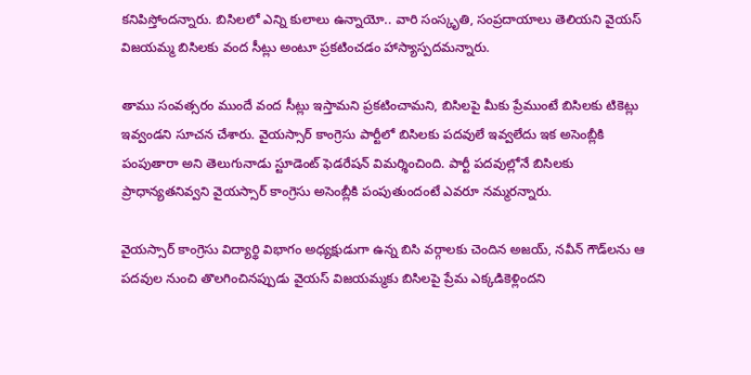కనిపిస్తోందన్నారు. బిసిలలో ఎన్ని కులాలు ఉన్నాయో.. వారి సంస్కృతి, సంప్రదాయాలు తెలియని వైయస్ విజయమ్మ బిసిలకు వంద సీట్లు అంటూ ప్రకటించడం హాస్యాస్పదమన్నారు.

తాము సంవత్సరం ముందే వంద సీట్లు ఇస్తామని ప్రకటించామని, బిసిలపై మీకు ప్రేముంటే బిసిలకు టికెట్లు ఇవ్వండని సూచన చేశారు. వైయస్సార్ కాంగ్రెసు పార్టీలో బిసిలకు పదవులే ఇవ్వలేదు ఇక అసెంబ్లీకి పంపుతారా అని తెలుగునాడు స్టూడెంట్ ఫెడరేషన్ విమర్శించింది. పార్టీ పదవుల్లోనే బిసిలకు ప్రాధాన్యతనివ్వని వైయస్సార్ కాంగ్రెసు అసెంబ్లీకి పంపుతుందంటే ఎవరూ నమ్మరన్నారు.

వైయస్సార్ కాంగ్రెసు విద్యార్థి విభాగం అధ్యక్షుడుగా ఉన్న బిసి వర్గాలకు చెందిన అజయ్, నవీన్‌ గౌడ్‌లను ఆ పదవుల నుంచి తొలగించినప్పుడు వైయస్ విజయమ్మకు బిసిలపై ప్రేమ ఎక్కడికెళ్లిందని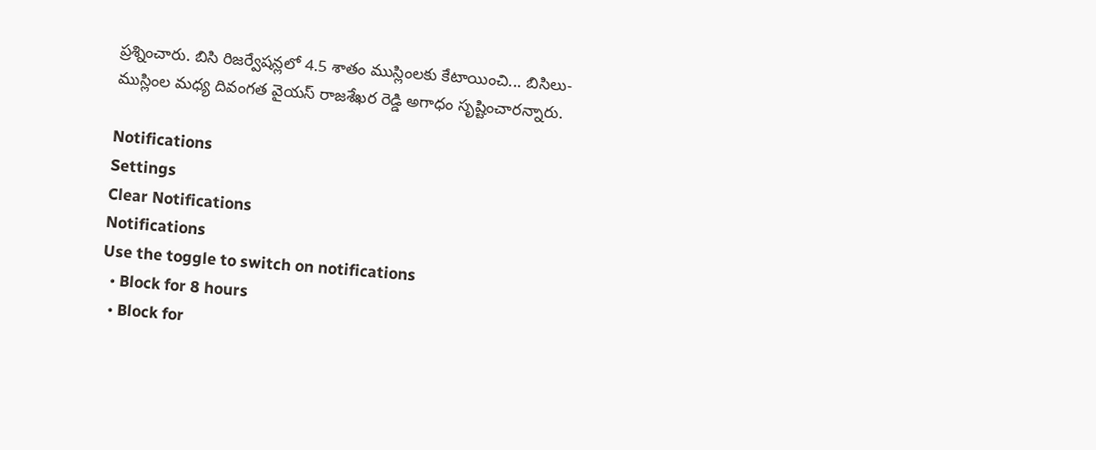ప్రశ్నించారు. బిసి రిజర్వేషన్లలో 4.5 శాతం ముస్లింలకు కేటాయించి... బిసిలు-ముస్లింల మధ్య దివంగత వైయస్ రాజశేఖర రెడ్డి అగాధం సృష్టించారన్నారు.

Notifications
Settings
Clear Notifications
Notifications
Use the toggle to switch on notifications
  • Block for 8 hours
  • Block for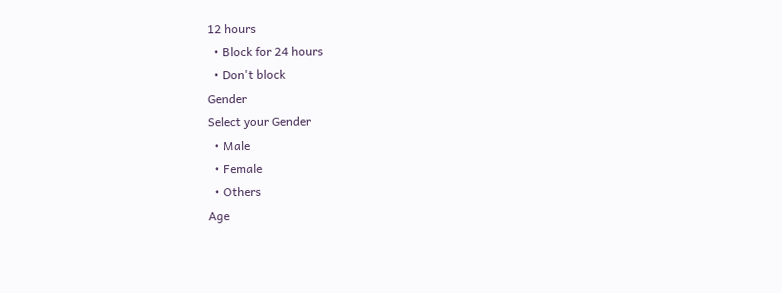12 hours
  • Block for 24 hours
  • Don't block
Gender
Select your Gender
  • Male
  • Female
  • Others
Age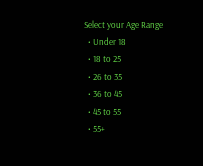Select your Age Range
  • Under 18
  • 18 to 25
  • 26 to 35
  • 36 to 45
  • 45 to 55
  • 55+